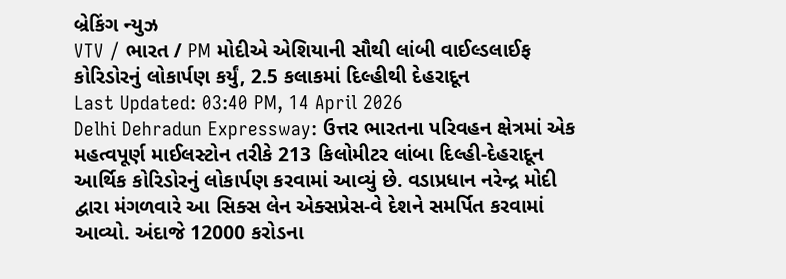બ્રેકિંગ ન્યુઝ
VTV / ભારત / PM મોદીએ એશિયાની સૌથી લાંબી વાઈલ્ડલાઈફ કોરિડોરનું લોકાર્પણ કર્યું, 2.5 કલાકમાં દિલ્હીથી દેહરાદૂન
Last Updated: 03:40 PM, 14 April 2026
Delhi Dehradun Expressway: ઉત્તર ભારતના પરિવહન ક્ષેત્રમાં એક મહત્વપૂર્ણ માઈલસ્ટોન તરીકે 213 કિલોમીટર લાંબા દિલ્હી-દેહરાદૂન આર્થિક કોરિડોરનું લોકાર્પણ કરવામાં આવ્યું છે. વડાપ્રધાન નરેન્દ્ર મોદી દ્વારા મંગળવારે આ સિક્સ લેન એક્સપ્રેસ-વે દેશને સમર્પિત કરવામાં આવ્યો. અંદાજે 12000 કરોડના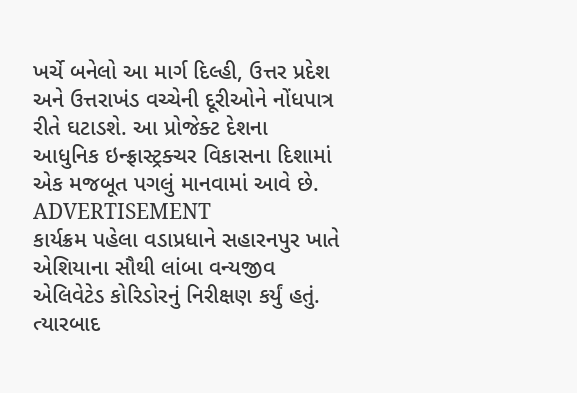ખર્ચે બનેલો આ માર્ગ દિલ્હી, ઉત્તર પ્રદેશ અને ઉત્તરાખંડ વચ્ચેની દૂરીઓને નોંધપાત્ર રીતે ઘટાડશે. આ પ્રોજેક્ટ દેશના આધુનિક ઇન્ફ્રાસ્ટ્રક્ચર વિકાસના દિશામાં એક મજબૂત પગલું માનવામાં આવે છે.
ADVERTISEMENT
કાર્યક્રમ પહેલા વડાપ્રધાને સહારનપુર ખાતે એશિયાના સૌથી લાંબા વન્યજીવ એલિવેટેડ કોરિડોરનું નિરીક્ષણ કર્યું હતું. ત્યારબાદ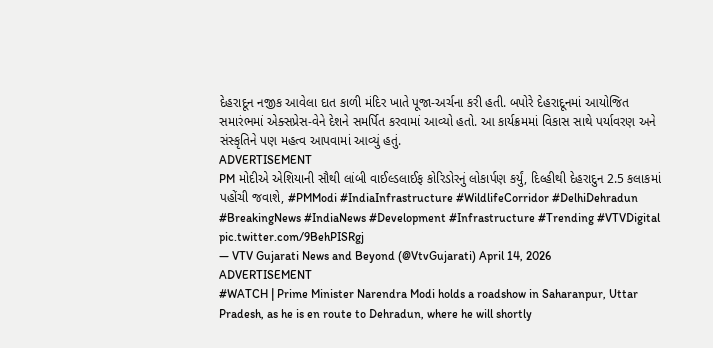દેહરાદૂન નજીક આવેલા દાત કાળી મંદિર ખાતે પૂજા-અર્ચના કરી હતી. બપોરે દેહરાદૂનમાં આયોજિત સમારંભમાં એક્સપ્રેસ-વેને દેશને સમર્પિત કરવામાં આવ્યો હતો. આ કાર્યક્રમમાં વિકાસ સાથે પર્યાવરણ અને સંસ્કૃતિને પણ મહત્વ આપવામાં આવ્યું હતું.
ADVERTISEMENT
PM મોદીએ એશિયાની સૌથી લાંબી વાઈલ્ડલાઈફ કોરિડોરનું લોકાર્પણ કર્યું, દિલ્હીથી દેહરાદુન 2.5 કલાકમાં પહોંચી જવાશે, #PMModi #IndiaInfrastructure #WildlifeCorridor #DelhiDehradun #BreakingNews #IndiaNews #Development #Infrastructure #Trending #VTVDigital pic.twitter.com/9BehPISRgj
— VTV Gujarati News and Beyond (@VtvGujarati) April 14, 2026
ADVERTISEMENT
#WATCH | Prime Minister Narendra Modi holds a roadshow in Saharanpur, Uttar Pradesh, as he is en route to Dehradun, where he will shortly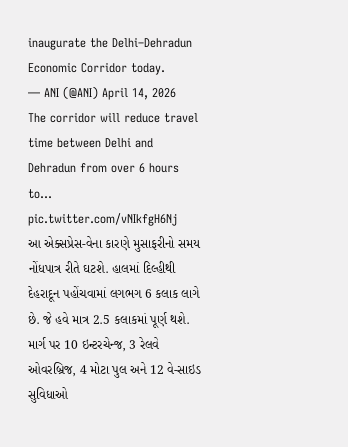inaugurate the Delhi–Dehradun Economic Corridor today.
— ANI (@ANI) April 14, 2026
The corridor will reduce travel time between Delhi and Dehradun from over 6 hours to… pic.twitter.com/vNIkfgH6Nj
આ એક્સપ્રેસ-વેના કારણે મુસાફરીનો સમય નોંધપાત્ર રીતે ઘટશે. હાલમાં દિલ્હીથી દેહરાદૂન પહોંચવામાં લગભગ 6 કલાક લાગે છે. જે હવે માત્ર 2.5 કલાકમાં પૂર્ણ થશે. માર્ગ પર 10 ઇન્ટરચેન્જ, 3 રેલવે ઓવરબ્રિજ, 4 મોટા પુલ અને 12 વે-સાઇડ સુવિધાઓ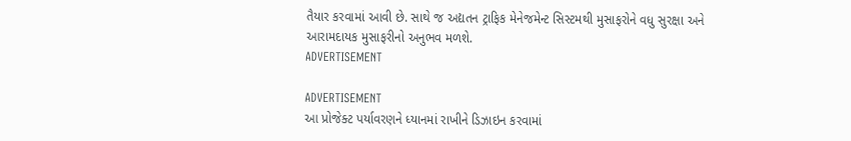તૈયાર કરવામાં આવી છે. સાથે જ અદ્યતન ટ્રાફિક મેનેજમેન્ટ સિસ્ટમથી મુસાફરોને વધુ સુરક્ષા અને આરામદાયક મુસાફરીનો અનુભવ મળશે.
ADVERTISEMENT

ADVERTISEMENT
આ પ્રોજેક્ટ પર્યાવરણને ધ્યાનમાં રાખીને ડિઝાઇન કરવામાં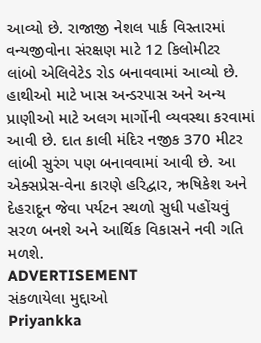આવ્યો છે. રાજાજી નેશલ પાર્ક વિસ્તારમાં વન્યજીવોના સંરક્ષણ માટે 12 કિલોમીટર લાંબો એલિવેટેડ રોડ બનાવવામાં આવ્યો છે. હાથીઓ માટે ખાસ અન્ડરપાસ અને અન્ય પ્રાણીઓ માટે અલગ માર્ગોની વ્યવસ્થા કરવામાં આવી છે. દાત કાલી મંદિર નજીક 370 મીટર લાંબી સુરંગ પણ બનાવવામાં આવી છે. આ એક્સપ્રેસ-વેના કારણે હરિદ્વાર, ઋષિકેશ અને દેહરાદૂન જેવા પર્યટન સ્થળો સુધી પહોંચવું સરળ બનશે અને આર્થિક વિકાસને નવી ગતિ મળશે.
ADVERTISEMENT
સંકળાયેલા મુદ્દાઓ
Priyankka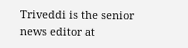Triveddi is the senior news editor at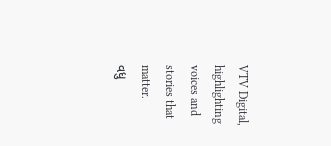VTV Digital, highlighting voices and stories that matter.
વધુ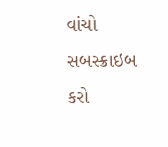વાંચો
સબસ્ક્રાઇબ કરો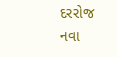દરરોજ નવા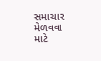સમાચાર મેળવવા માટે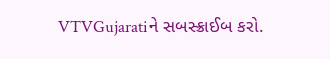VTVGujaratiને સબસ્ક્રાઈબ કરો.